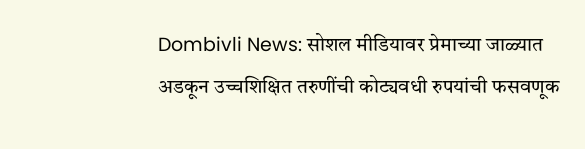Dombivli News: सोशल मीडियावर प्रेमाच्या जाळ्यात अडकून उच्चशिक्षित तरुणींची कोट्यवधी रुपयांची फसवणूक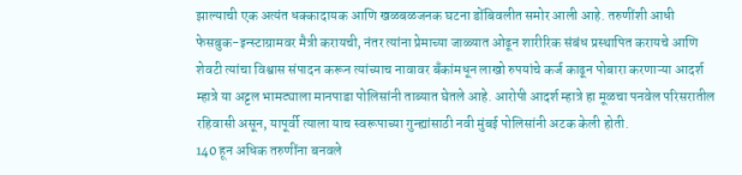झाल्याची एक अत्यंत धक्कादायक आणि खळबळजनक घटना डोंबिवलीत समोर आली आहे. तरुणींशी आधी फेसबुक-इन्स्टाग्रामवर मैत्री करायची, नंतर त्यांना प्रेमाच्या जाळ्यात ओढून शारीरिक संबंध प्रस्थापित करायचे आणि शेवटी त्यांचा विश्वास संपादन करून त्यांच्याच नावावर बँकांमधून लाखो रुपयांचे कर्ज काढून पोबारा करणाऱ्या आदर्श म्हात्रे या अट्टल भामट्याला मानपाडा पोलिसांनी ताब्यात घेतले आहे. आरोपी आदर्श म्हात्रे हा मूळचा पनवेल परिसरातील रहिवासी असून, यापूर्वी त्याला याच स्वरूपाच्या गुन्ह्यांसाठी नवी मुंबई पोलिसांनी अटक केली होती.
140 हून अधिक तरुणींना बनवले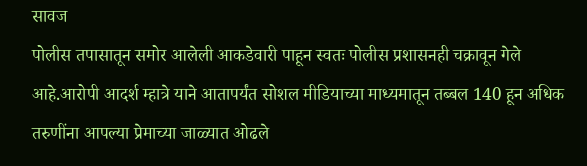सावज
पोलीस तपासातून समोर आलेली आकडेवारी पाहून स्वतः पोलीस प्रशासनही चक्रावून गेले आहे.आरोपी आदर्श म्हात्रे याने आतापर्यंत सोशल मीडियाच्या माध्यमातून तब्बल 140 हून अधिक तरुणींना आपल्या प्रेमाच्या जाळ्यात ओढले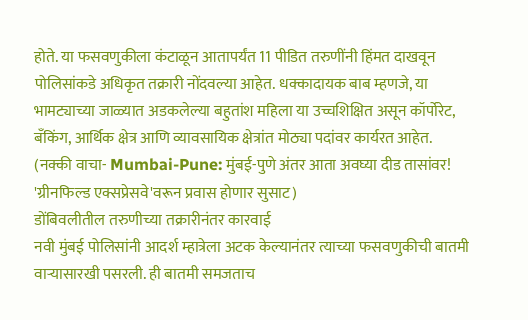होते. या फसवणुकीला कंटाळून आतापर्यंत 11 पीडित तरुणींनी हिंमत दाखवून पोलिसांकडे अधिकृत तक्रारी नोंदवल्या आहेत. धक्कादायक बाब म्हणजे, या भामट्याच्या जाळ्यात अडकलेल्या बहुतांश महिला या उच्चशिक्षित असून कॉर्पोरेट, बँकिंग, आर्थिक क्षेत्र आणि व्यावसायिक क्षेत्रांत मोठ्या पदांवर कार्यरत आहेत.
(नक्की वाचा- Mumbai-Pune: मुंबई-पुणे अंतर आता अवघ्या दीड तासांवर! 'ग्रीनफिल्ड एक्सप्रेसवे'वरून प्रवास होणार सुसाट)
डोंबिवलीतील तरुणीच्या तक्रारीनंतर कारवाई
नवी मुंबई पोलिसांनी आदर्श म्हात्रेला अटक केल्यानंतर त्याच्या फसवणुकीची बातमी वाऱ्यासारखी पसरली. ही बातमी समजताच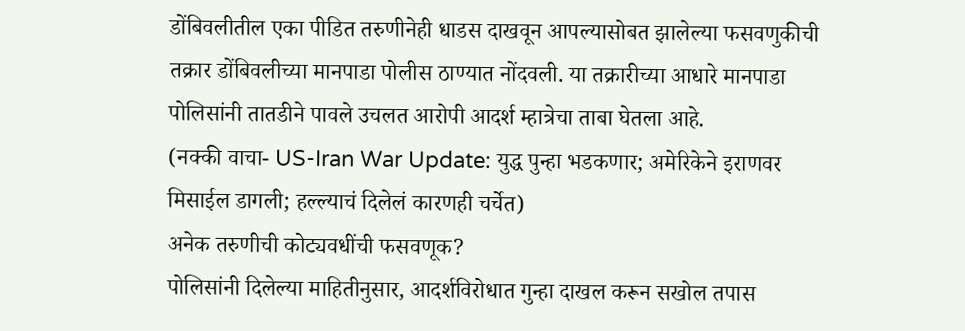डोंबिवलीतील एका पीडित तरुणीनेही धाडस दाखवून आपल्यासोबत झालेल्या फसवणुकीची तक्रार डोंबिवलीच्या मानपाडा पोलीस ठाण्यात नोंदवली. या तक्रारीच्या आधारे मानपाडा पोलिसांनी तातडीने पावले उचलत आरोपी आदर्श म्हात्रेचा ताबा घेतला आहे.
(नक्की वाचा- US-Iran War Update: युद्ध पुन्हा भडकणार; अमेरिकेने इराणवर मिसाईल डागली; हल्ल्याचं दिलेलं कारणही चर्चेत)
अनेक तरुणीची कोट्यवधींची फसवणूक?
पोलिसांनी दिलेल्या माहितीनुसार, आदर्शविरोधात गुन्हा दाखल करून सखोल तपास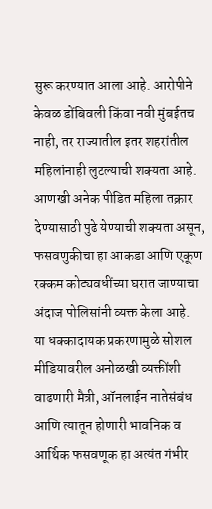सुरू करण्यात आला आहे. आरोपीने केवळ डोंबिवली किंवा नवी मुंबईतच नाही, तर राज्यातील इतर शहरांतील महिलांनाही लुटल्याची शक्यता आहे. आणखी अनेक पीडित महिला तक्रार देण्यासाठी पुढे येण्याची शक्यता असून, फसवणुकीचा हा आकडा आणि एकूण रक्कम कोट्यवधींच्या घरात जाण्याचा अंदाज पोलिसांनी व्यक्त केला आहे.
या धक्कादायक प्रकरणामुळे सोशल मीडियावरील अनोळखी व्यक्तींशी वाढणारी मैत्री, ऑनलाईन नातेसंबंध आणि त्यातून होणारी भावनिक व आर्थिक फसवणूक हा अत्यंत गंभीर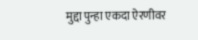मुद्दा पुन्हा एकदा ऐरणीवर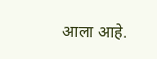आला आहे.